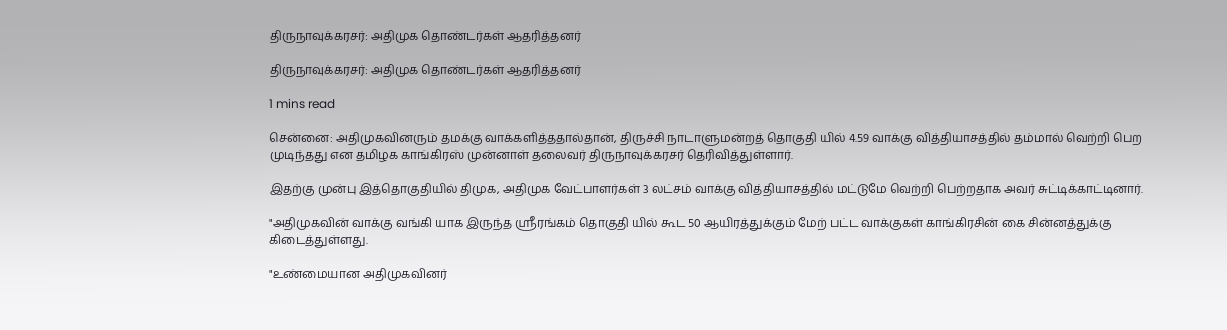திருநாவுக்கரசர்: அதிமுக தொண்டர்கள் ஆதரித்தனர்

திருநாவுக்கரசர்: அதிமுக தொண்டர்கள் ஆதரித்தனர்

1 mins read

சென்னை: அதிமுகவினரும் தமக்கு வாக்களித்ததால்தான், திருச்சி நாடாளுமன்றத் தொகுதி யில் 4.59 வாக்கு வித்தியாசத்தில் தம்மால் வெற்றி பெற முடிந்தது என தமிழக காங்கிரஸ் முன்னாள் தலைவர் திருநாவுக்கரசர் தெரிவித்துள்ளார்.

இதற்கு முன்பு இத்தொகுதியில் திமுக, அதிமுக வேட்பாளர்கள் 3 லட்சம் வாக்கு வித்தியாசத்தில் மட்டுமே வெற்றி பெற்றதாக அவர் சுட்டிக்காட்டினார்.

"அதிமுகவின் வாக்கு வங்கி யாக இருந்த ஸ்ரீரங்கம் தொகுதி யில் கூட 50 ஆயிரத்துக்கும் மேற் பட்ட வாக்குகள் காங்கிரசின் கை சின்னத்துக்கு கிடைத்துள்ளது.

"உண்மையான அதிமுகவினர்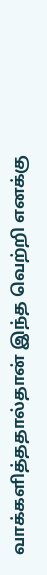வாக்களித்ததால்தான் இந்த வெற்றி எனக்கு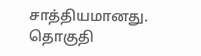சாத்தியமானது. தொகுதி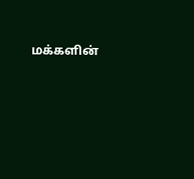மக்களின்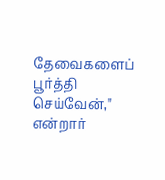தேவைகளைப் பூர்த்தி செய்வேன்," என்றார்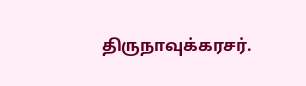திருநாவுக்கரசர்.